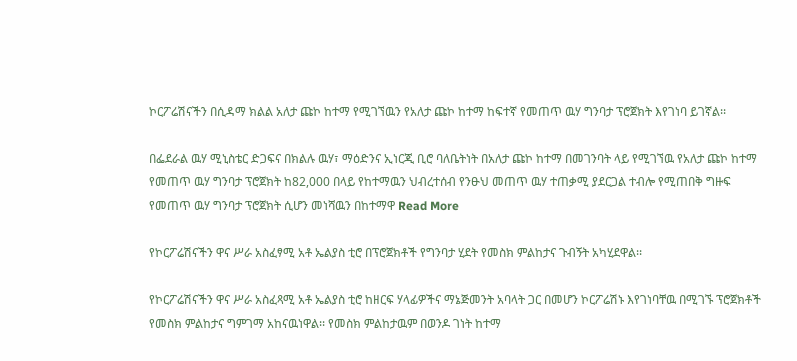ኮርፖሬሽናችን በሲዳማ ክልል አለታ ጩኮ ከተማ የሚገኘዉን የአለታ ጩኮ ከተማ ከፍተኛ የመጠጥ ዉሃ ግንባታ ፕሮጀክት እየገነባ ይገኛል፡፡

በፌደራል ዉሃ ሚኒስቴር ድጋፍና በክልሉ ዉሃ፣ ማዕድንና ኢነርጂ ቢሮ ባለቤትነት በአለታ ጩኮ ከተማ በመገንባት ላይ የሚገኘዉ የአለታ ጩኮ ከተማ የመጠጥ ዉሃ ግንባታ ፕሮጀክት ከ82,000 በላይ የከተማዉን ህብረተሰብ የንፁህ መጠጥ ዉሃ ተጠቃሚ ያደርጋል ተብሎ የሚጠበቅ ግዙፍ የመጠጥ ዉሃ ግንባታ ፕሮጀክት ሲሆን መነሻዉን በከተማዋ Read More

የኮርፖሬሽናችን ዋና ሥራ አስፈፃሚ አቶ ኤልያስ ቲሮ በፕሮጀክቶች የግንባታ ሂደት የመስክ ምልከታና ጉብኝት አካሂደዋል፡፡

የኮርፖሬሽናችን ዋና ሥራ አስፈጻሚ አቶ ኤልያስ ቲሮ ከዘርፍ ሃላፊዎችና ማኔጅመንት አባላት ጋር በመሆን ኮርፖሬሽኑ እየገነባቸዉ በሚገኙ ፕሮጀክቶች የመስክ ምልከታና ግምገማ አከናዉነዋል፡፡ የመስክ ምልከታዉም በወንዶ ገነት ከተማ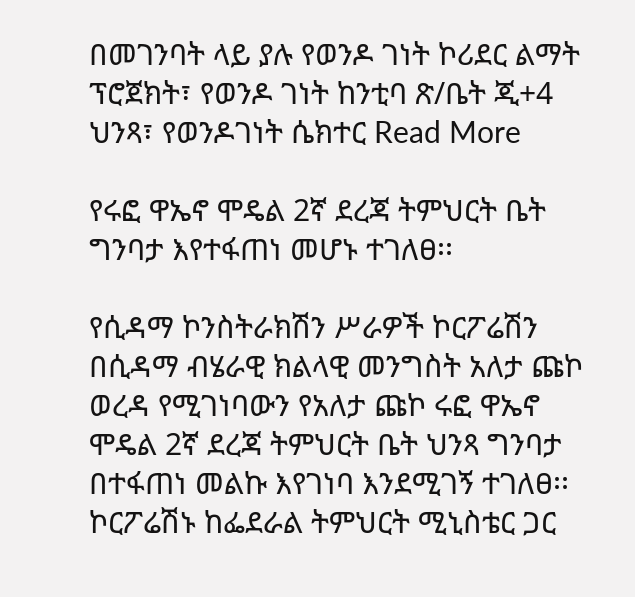በመገንባት ላይ ያሉ የወንዶ ገነት ኮሪደር ልማት ፕሮጀክት፣ የወንዶ ገነት ከንቲባ ጽ/ቤት ጂ+4 ህንጻ፣ የወንዶገነት ሴክተር Read More

የሩፎ ዋኤኖ ሞዴል 2ኛ ደረጃ ትምህርት ቤት ግንባታ እየተፋጠነ መሆኑ ተገለፀ፡፡

የሲዳማ ኮንስትራክሽን ሥራዎች ኮርፖሬሽን በሲዳማ ብሄራዊ ክልላዊ መንግስት አለታ ጩኮ ወረዳ የሚገነባውን የአለታ ጩኮ ሩፎ ዋኤኖ ሞዴል 2ኛ ደረጃ ትምህርት ቤት ህንጻ ግንባታ በተፋጠነ መልኩ እየገነባ እንደሚገኝ ተገለፀ፡፡ ኮርፖሬሽኑ ከፌደራል ትምህርት ሚኒስቴር ጋር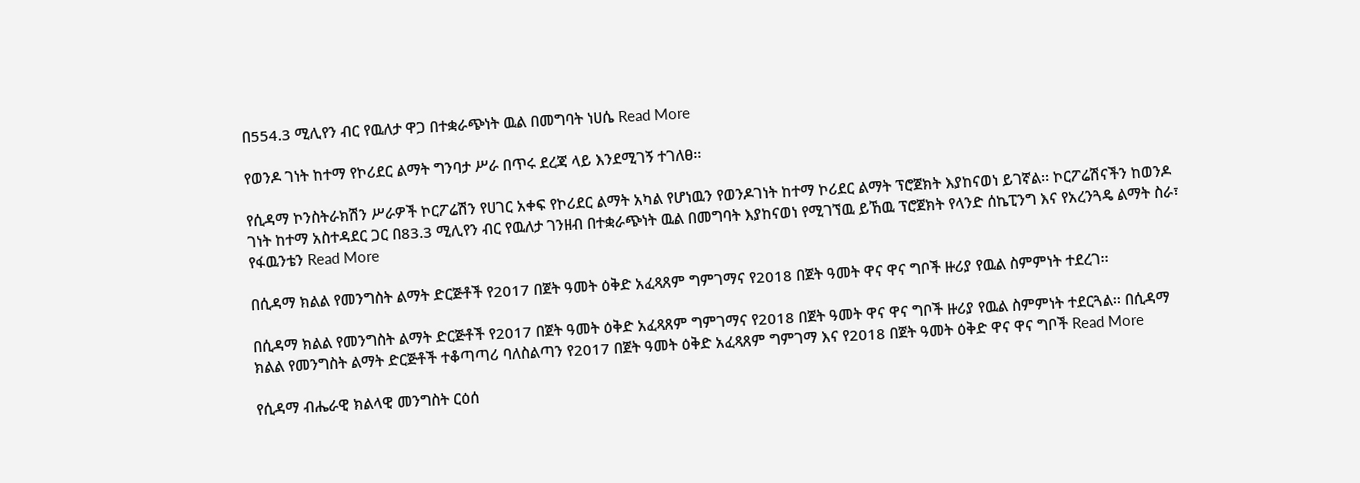በ554.3 ሚሊየን ብር የዉለታ ዋጋ በተቋራጭነት ዉል በመግባት ነሀሴ Read More

የወንዶ ገነት ከተማ የኮሪደር ልማት ግንባታ ሥራ በጥሩ ደረጃ ላይ እንደሚገኝ ተገለፀ፡፡

የሲዳማ ኮንስትራክሽን ሥራዎች ኮርፖሬሽን የሀገር አቀፍ የኮሪደር ልማት አካል የሆነዉን የወንዶገነት ከተማ ኮሪደር ልማት ፕሮጀክት እያከናወነ ይገኛል፡፡ ኮርፖሬሽናችን ከወንዶ ገነት ከተማ አስተዳደር ጋር በ83.3 ሚሊየን ብር የዉለታ ገንዘብ በተቋራጭነት ዉል በመግባት እያከናወነ የሚገኘዉ ይኸዉ ፕሮጀክት የላንድ ሰኬፒንግ እና የአረንጓዴ ልማት ስራ፣ የፋዉንቴን Read More

በሲዳማ ክልል የመንግስት ልማት ድርጅቶች የ2017 በጀት ዓመት ዕቅድ አፈጻጸም ግምገማና የ2018 በጀት ዓመት ዋና ዋና ግቦች ዙሪያ የዉል ስምምነት ተደረገ፡፡

በሲዳማ ክልል የመንግስት ልማት ድርጅቶች የ2017 በጀት ዓመት ዕቅድ አፈጻጸም ግምገማና የ2018 በጀት ዓመት ዋና ዋና ግቦች ዙሪያ የዉል ስምምነት ተደርጓል፡፡ በሲዳማ ክልል የመንግስት ልማት ድርጅቶች ተቆጣጣሪ ባለስልጣን የ2017 በጀት ዓመት ዕቅድ አፈጻጸም ግምገማ እና የ2018 በጀት ዓመት ዕቅድ ዋና ዋና ግቦች Read More

የሲዳማ ብሔራዊ ክልላዊ መንግስት ርዕሰ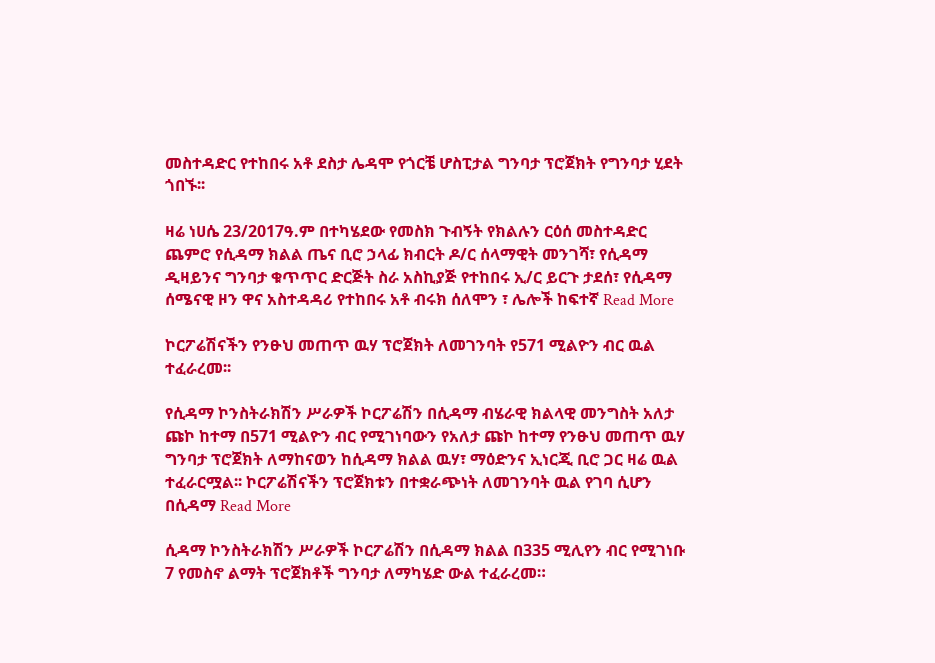መስተዳድር የተከበሩ አቶ ደስታ ሌዳሞ የጎርቼ ሆስፒታል ግንባታ ፕሮጀክት የግንባታ ሂደት ጎበኙ፡፡

ዛሬ ነሀሴ 23/2017ዓ.ም በተካሄደው የመስክ ጉብኝት የክልሉን ርዕሰ መስተዳድር ጨምሮ የሲዳማ ክልል ጤና ቢሮ ኃላፊ ክብርት ዶ/ር ሰላማዊት መንገሻ፣ የሲዳማ ዲዛይንና ግንባታ ቁጥጥር ድርጅት ስራ አስኪያጅ የተከበሩ ኢ/ር ይርጉ ታደሰ፣ የሲዳማ ሰሜናዊ ዞን ዋና አስተዳዳሪ የተከበሩ አቶ ብሩክ ሰለሞን ፣ ሌሎች ከፍተኛ Read More

ኮርፖሬሽናችን የንፁህ መጠጥ ዉሃ ፕሮጀክት ለመገንባት የ571 ሚልዮን ብር ዉል ተፈራረመ፡፡

የሲዳማ ኮንስትራክሽን ሥራዎች ኮርፖሬሽን በሲዳማ ብሄራዊ ክልላዊ መንግስት አለታ ጩኮ ከተማ በ571 ሚልዮን ብር የሚገነባውን የአለታ ጩኮ ከተማ የንፁህ መጠጥ ዉሃ ግንባታ ፕሮጀክት ለማከናወን ከሲዳማ ክልል ዉሃ፣ ማዕድንና ኢነርጂ ቢሮ ጋር ዛሬ ዉል ተፈራርሟል፡፡ ኮርፖሬሽናችን ፕሮጀክቱን በተቋራጭነት ለመገንባት ዉል የገባ ሲሆን በሲዳማ Read More

ሲዳማ ኮንስትራክሽን ሥራዎች ኮርፖሬሽን በሲዳማ ክልል በ335 ሚሊየን ብር የሚገነቡ 7 የመስኖ ልማት ፕሮጀክቶች ግንባታ ለማካሄድ ውል ተፈራረመ።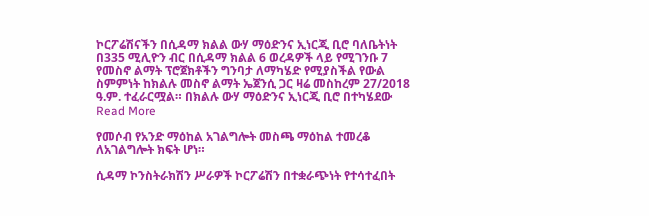ኮርፖሬሽናችን በሲዳማ ክልል ውሃ ማዕድንና ኢነርጂ ቢሮ ባለቤትነት በ335 ሚሊዮን ብር በሲዳማ ክልል 6 ወረዳዎች ላይ የሚገንቡ 7 የመስኖ ልማት ፕሮጀክቶችን ግንባታ ለማካሄድ የሚያስችል የውል ስምምነት ከክልሉ መስኖ ልማት ኤጀንሲ ጋር ዛሬ መስከረም 27/2018 ዓ.ም. ተፈራርሟል። በክልሉ ውሃ ማዕድንና ኢነርጂ ቢሮ በተካሄደው Read More

የመሶብ የአንድ ማዕከል አገልግሎት መስጫ ማዕከል ተመረቆ ለአገልግሎት ክፍት ሆነ።

ሲዳማ ኮንስትራክሽን ሥራዎች ኮርፖሬሽን በተቋራጭነት የተሳተፈበት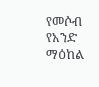የመሶብ የአንድ ማዕከል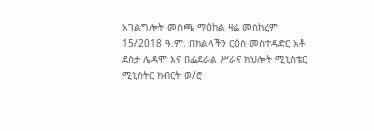አገልግሎት መስጫ ማዕከል ዛሬ መስከረም 15/2018 ዓ.ም. በክልላችን ርዕስ መስተዳድር አቶ ደስታ ሌዳሞ እና በፌደራል ሥራና ክህሎት ሚኒስቴር ሚኒስትር ክብርት ወ/ሮ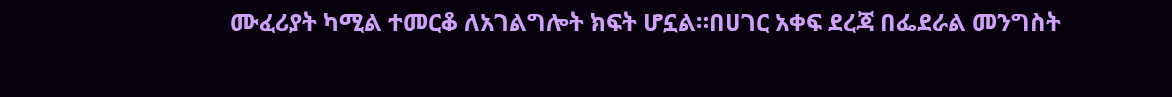ሙፈሪያት ካሚል ተመርቆ ለአገልግሎት ክፍት ሆኗል።በሀገር አቀፍ ደረጃ በፌደራል መንግስት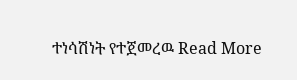ተነሳሽነት የተጀመረዉ Read More